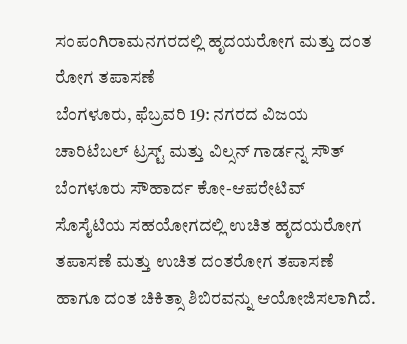ಸಂಪಂಗಿರಾಮನಗರದಲ್ಲಿ ಹೃದಯರೋಗ ಮತ್ತು ದಂತ ರೋಗ ತಪಾಸಣೆ
ಬೆಂಗಳೂರು, ಫೆಬ್ರವರಿ 19: ನಗರದ ವಿಜಯ ಚಾರಿಟೆಬಲ್ ಟ್ರಸ್ಟ್ ಮತ್ತು ವಿಲ್ಸನ್ ಗಾರ್ಡನ್ನ ಸೌತ್ ಬೆಂಗಳೂರು ಸೌಹಾರ್ದ ಕೋ-ಆಪರೇಟಿವ್ ಸೊಸೈಟಿಯ ಸಹಯೋಗದಲ್ಲಿ ಉಚಿತ ಹೃದಯರೋಗ ತಪಾಸಣೆ ಮತ್ತು ಉಚಿತ ದಂತರೋಗ ತಪಾಸಣೆ ಹಾಗೂ ದಂತ ಚಿಕಿತ್ಸಾ ಶಿಬಿರವನ್ನು ಆಯೋಜಿಸಲಾಗಿದೆ.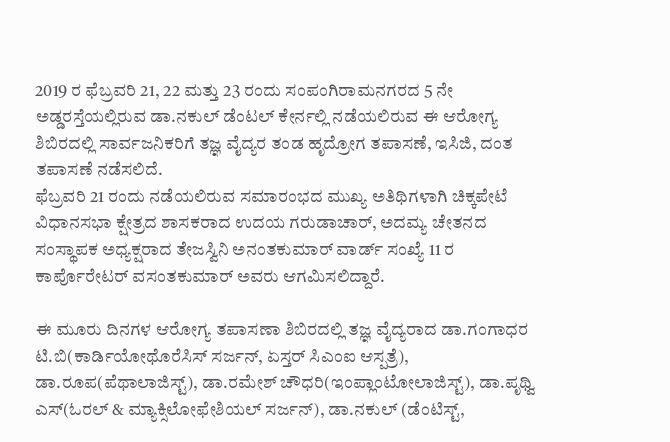2019 ರ ಫೆಬ್ರವರಿ 21, 22 ಮತ್ತು 23 ರಂದು ಸಂಪಂಗಿರಾಮನಗರದ 5 ನೇ ಅಡ್ಡರಸ್ತೆಯಲ್ಲಿರುವ ಡಾ.ನಕುಲ್ ಡೆಂಟಲ್ ಕೇರ್ನಲ್ಲಿ ನಡೆಯಲಿರುವ ಈ ಆರೋಗ್ಯ ಶಿಬಿರದಲ್ಲಿ ಸಾರ್ವಜನಿಕರಿಗೆ ತಜ್ಞ ವೈದ್ಯರ ತಂಡ ಹೃದ್ರೋಗ ತಪಾಸಣೆ, ಇಸಿಜಿ, ದಂತ ತಪಾಸಣೆ ನಡೆಸಲಿದೆ.
ಫೆಬ್ರವರಿ 21 ರಂದು ನಡೆಯಲಿರುವ ಸಮಾರಂಭದ ಮುಖ್ಯ ಅತಿಥಿಗಳಾಗಿ ಚಿಕ್ಕಪೇಟೆ ವಿಧಾನಸಭಾ ಕ್ಷೇತ್ರದ ಶಾಸಕರಾದ ಉದಯ ಗರುಡಾಚಾರ್, ಅದಮ್ಯ ಚೇತನದ ಸಂಸ್ಥಾಪಕ ಅಧ್ಯಕ್ಷರಾದ ತೇಜಸ್ವಿನಿ ಅನಂತಕುಮಾರ್ ವಾರ್ಡ್ ಸಂಖ್ಯೆ 11 ರ ಕಾರ್ಪೊರೇಟರ್ ವಸಂತಕುಮಾರ್ ಅವರು ಆಗಮಿಸಲಿದ್ದಾರೆ.

ಈ ಮೂರು ದಿನಗಳ ಆರೋಗ್ಯ ತಪಾಸಣಾ ಶಿಬಿರದಲ್ಲಿ ತಜ್ಞ ವೈದ್ಯರಾದ ಡಾ.ಗಂಗಾಧರ ಟಿ.ಬಿ(ಕಾರ್ಡಿಯೋಥೊರೆಸಿಸ್ ಸರ್ಜನ್, ಏಸ್ತರ್ ಸಿಎಂಐ ಆಸ್ಪತ್ರೆ), ಡಾ.ರೂಪ(ಪೆಥಾಲಾಜಿಸ್ಟ್), ಡಾ.ರಮೇಶ್ ಚೌಧರಿ(ಇಂಪ್ಲಾಂಟೋಲಾಜಿಸ್ಟ್), ಡಾ.ಪೃಥ್ವಿ ಎಸ್(ಓರಲ್ & ಮ್ಯಾಕ್ಸಿಲೋಫೇಶಿಯಲ್ ಸರ್ಜನ್), ಡಾ.ನಕುಲ್ (ಡೆಂಟಿಸ್ಟ್,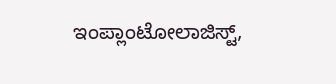ಇಂಪ್ಲಾಂಟೋಲಾಜಿಸ್ಟ್,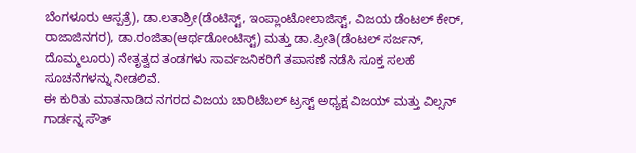ಬೆಂಗಳೂರು ಆಸ್ಪತ್ರೆ), ಡಾ.ಲತಾಶ್ರೀ(ಡೆಂಟಿಸ್ಟ್, ಇಂಪ್ಲಾಂಟೋಲಾಜಿಸ್ಟ್, ವಿಜಯ ಡೆಂಟಲ್ ಕೇರ್, ರಾಜಾಜಿನಗರ), ಡಾ.ರಂಜಿತಾ(ಆರ್ಥಡೋಂಟಿಸ್ಟ್) ಮತ್ತು ಡಾ.ಪ್ರೀತಿ(ಡೆಂಟಲ್ ಸರ್ಜನ್, ದೊಮ್ಮಲೂರು) ನೇತೃತ್ವದ ತಂಡಗಳು ಸಾರ್ವಜನಿಕರಿಗೆ ತಪಾಸಣೆ ನಡೆಸಿ ಸೂಕ್ತ ಸಲಹೆ ಸೂಚನೆಗಳನ್ನು ನೀಡಲಿವೆ.
ಈ ಕುರಿತು ಮಾತನಾಡಿದ ನಗರದ ವಿಜಯ ಚಾರಿಟೆಬಲ್ ಟ್ರಸ್ಟ್ ಅಧ್ಯಕ್ಷ ವಿಜಯ್ ಮತ್ತು ವಿಲ್ಸನ್ ಗಾರ್ಡನ್ನ ಸೌತ್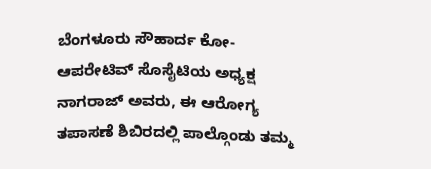ಬೆಂಗಳೂರು ಸೌಹಾರ್ದ ಕೋ-ಆಪರೇಟಿವ್ ಸೊಸೈಟಿಯ ಅಧ್ಯಕ್ಷ ನಾಗರಾಜ್ ಅವರು, ಈ ಆರೋಗ್ಯ ತಪಾಸಣೆ ಶಿಬಿರದಲ್ಲಿ ಪಾಲ್ಗೊಂಡು ತಮ್ಮ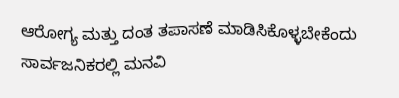ಆರೋಗ್ಯ ಮತ್ತು ದಂತ ತಪಾಸಣೆ ಮಾಡಿಸಿಕೊಳ್ಳಬೇಕೆಂದು ಸಾರ್ವಜನಿಕರಲ್ಲಿ ಮನವಿ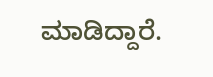ಮಾಡಿದ್ದಾರೆ.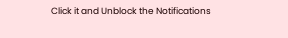Click it and Unblock the Notifications